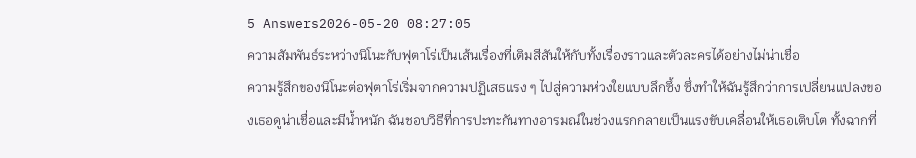5 Answers2026-05-20 08:27:05
ความสัมพันธ์ระหว่างนิโนะกับฟุตาโร่เป็นเส้นเรื่องที่เติมสีสันให้กับทั้งเรื่องราวและตัวละครได้อย่างไม่น่าเชื่อ
ความรู้สึกของนิโนะต่อฟุตาโร่เริ่มจากความปฏิเสธแรง ๆ ไปสู่ความห่วงใยแบบลึกซึ้ง ซึ่งทำให้ฉันรู้สึกว่าการเปลี่ยนแปลงของเธอดูน่าเชื่อและมีน้ำหนัก ฉันชอบวิธีที่การปะทะกันทางอารมณ์ในช่วงแรกกลายเป็นแรงขับเคลื่อนให้เธอเติบโต ทั้งฉากที่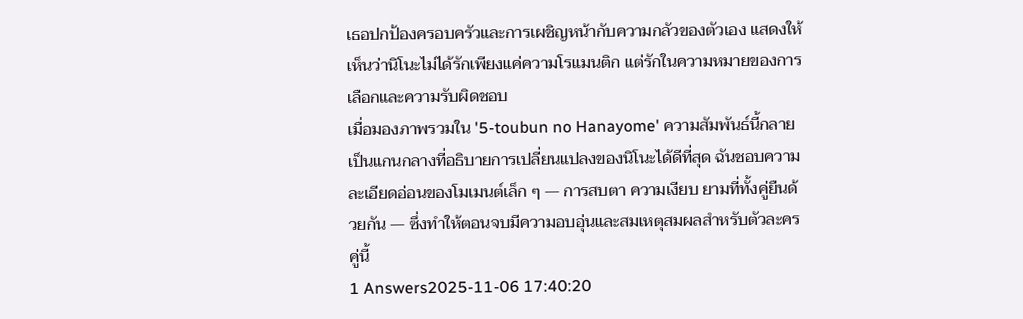เธอปกป้องครอบครัวและการเผชิญหน้ากับความกลัวของตัวเอง แสดงให้เห็นว่านิโนะไม่ได้รักเพียงแค่ความโรแมนติก แต่รักในความหมายของการเลือกและความรับผิดชอบ
เมื่อมองภาพรวมใน '5-toubun no Hanayome' ความสัมพันธ์นี้กลายเป็นแกนกลางที่อธิบายการเปลี่ยนแปลงของนิโนะได้ดีที่สุด ฉันชอบความละเอียดอ่อนของโมเมนต์เล็ก ๆ — การสบตา ความเงียบ ยามที่ทั้งคู่ยืนด้วยกัน — ซึ่งทำให้ตอนจบมีความอบอุ่นและสมเหตุสมผลสำหรับตัวละครคู่นี้
1 Answers2025-11-06 17:40:20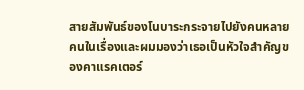สายสัมพันธ์ของโนบาระกระจายไปยังคนหลายคนในเรื่องและผมมองว่าเธอเป็นหัวใจสำคัญของคาแรคเตอร์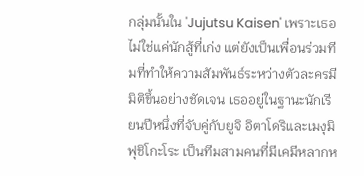กลุ่มนั้นใน 'Jujutsu Kaisen' เพราะเธอไม่ใช่แค่นักสู้ที่เก่ง แต่ยังเป็นเพื่อนร่วมทีมที่ทำให้ความสัมพันธ์ระหว่างตัวละครมีมิติขึ้นอย่างชัดเจน เธออยู่ในฐานะนักเรียนปีหนึ่งที่จับคู่กับยูจิ อิตาโดริและเมงุมิ ฟุชิโกะโระ เป็นทีมสามคนที่มีเคมีหลากห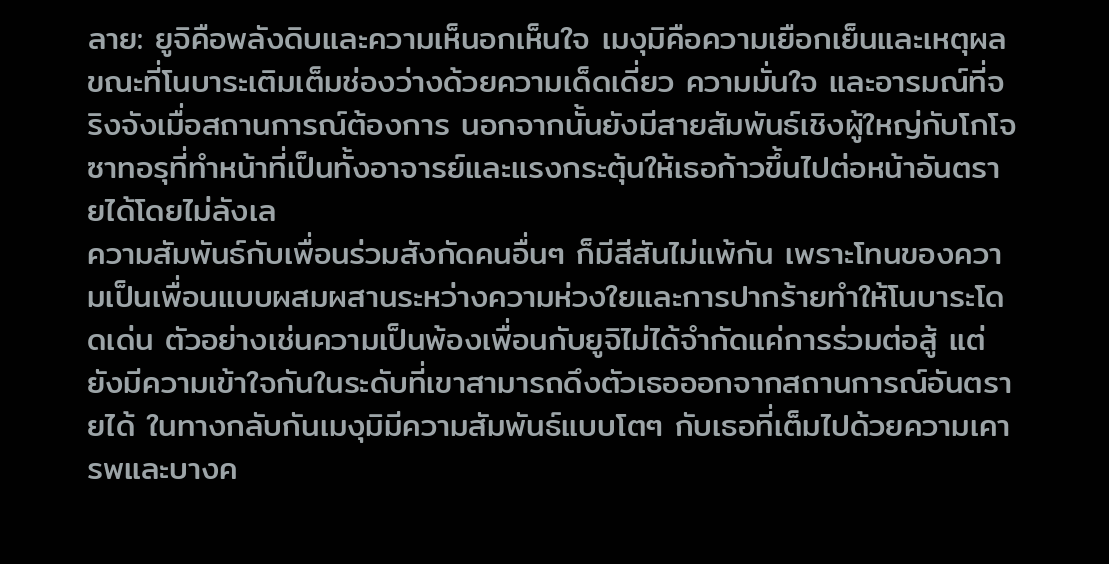ลาย: ยูจิคือพลังดิบและความเห็นอกเห็นใจ เมงุมิคือความเยือกเย็นและเหตุผล ขณะที่โนบาระเติมเต็มช่องว่างด้วยความเด็ดเดี่ยว ความมั่นใจ และอารมณ์ที่จริงจังเมื่อสถานการณ์ต้องการ นอกจากนั้นยังมีสายสัมพันธ์เชิงผู้ใหญ่กับโกโจ ซาทอรุที่ทำหน้าที่เป็นทั้งอาจารย์และแรงกระตุ้นให้เธอก้าวขึ้นไปต่อหน้าอันตรายได้โดยไม่ลังเล
ความสัมพันธ์กับเพื่อนร่วมสังกัดคนอื่นๆ ก็มีสีสันไม่แพ้กัน เพราะโทนของความเป็นเพื่อนแบบผสมผสานระหว่างความห่วงใยและการปากร้ายทำให้โนบาระโดดเด่น ตัวอย่างเช่นความเป็นพ้องเพื่อนกับยูจิไม่ได้จำกัดแค่การร่วมต่อสู้ แต่ยังมีความเข้าใจกันในระดับที่เขาสามารถดึงตัวเธอออกจากสถานการณ์อันตรายได้ ในทางกลับกันเมงุมิมีความสัมพันธ์แบบโตๆ กับเธอที่เต็มไปด้วยความเคารพและบางค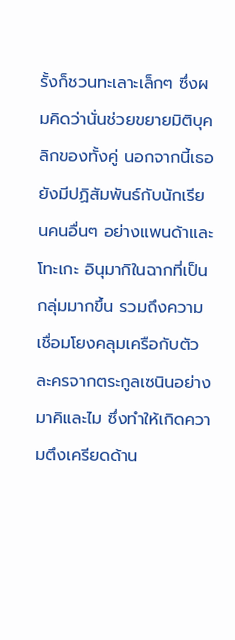รั้งก็ชวนทะเลาะเล็กๆ ซึ่งผมคิดว่านั่นช่วยขยายมิติบุคลิกของทั้งคู่ นอกจากนี้เธอยังมีปฏิสัมพันธ์กับนักเรียนคนอื่นๆ อย่างแพนด้าและโทะเกะ อินุมากิในฉากที่เป็นกลุ่มมากขึ้น รวมถึงความเชื่อมโยงคลุมเครือกับตัวละครจากตระกูลเซนินอย่างมาคิและไม ซึ่งทำให้เกิดความตึงเครียดด้าน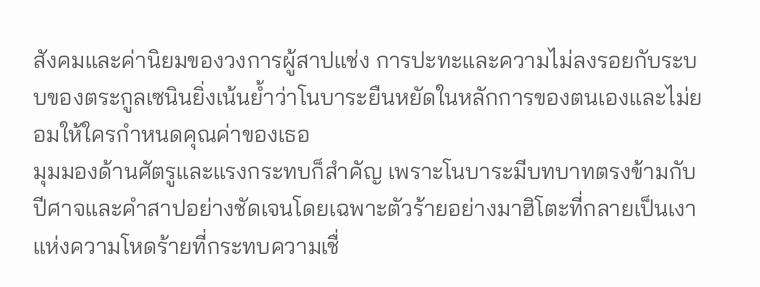สังคมและค่านิยมของวงการผู้สาปแช่ง การปะทะและความไม่ลงรอยกับระบบของตระกูลเซนินยิ่งเน้นย้ำว่าโนบาระยืนหยัดในหลักการของตนเองและไม่ยอมให้ใครกำหนดคุณค่าของเธอ
มุมมองด้านศัตรูและแรงกระทบก็สำคัญ เพราะโนบาระมีบทบาทตรงข้ามกับปีศาจและคำสาปอย่างชัดเจนโดยเฉพาะตัวร้ายอย่างมาฮิโตะที่กลายเป็นเงาแห่งความโหดร้ายที่กระทบความเชื่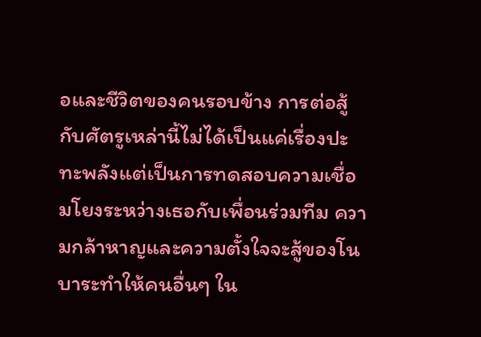อและชีวิตของคนรอบข้าง การต่อสู้กับศัตรูเหล่านี้ไม่ได้เป็นแค่เรื่องปะทะพลังแต่เป็นการทดสอบความเชื่อมโยงระหว่างเธอกับเพื่อนร่วมทีม ความกล้าหาญและความตั้งใจจะสู้ของโนบาระทำให้คนอื่นๆ ใน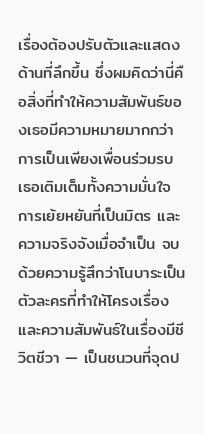เรื่องต้องปรับตัวและแสดงด้านที่ลึกขึ้น ซึ่งผมคิดว่านี่คือสิ่งที่ทำให้ความสัมพันธ์ของเธอมีความหมายมากกว่าการเป็นเพียงเพื่อนร่วมรบ เธอเติมเต็มทั้งความมั่นใจ การเย้ยหยันที่เป็นมิตร และความจริงจังเมื่อจำเป็น จบด้วยความรู้สึกว่าโนบาระเป็นตัวละครที่ทำให้โครงเรื่องและความสัมพันธ์ในเรื่องมีชีวิตชีวา — เป็นชนวนที่จุดป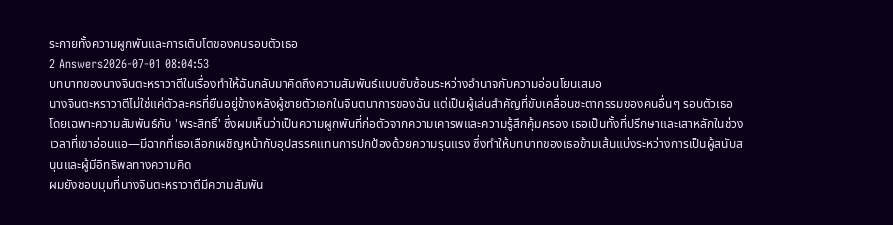ระกายทั้งความผูกพันและการเติบโตของคนรอบตัวเธอ
2 Answers2026-07-01 08:04:53
บทบาทของนางจินตะหราวาตีในเรื่องทำให้ฉันกลับมาคิดถึงความสัมพันธ์แบบซับซ้อนระหว่างอำนาจกับความอ่อนโยนเสมอ
นางจินตะหราวาตีไม่ใช่แค่ตัวละครที่ยืนอยู่ข้างหลังผู้ชายตัวเอกในจินตนาการของฉัน แต่เป็นผู้เล่นสำคัญที่ขับเคลื่อนชะตากรรมของคนอื่นๆ รอบตัวเธอ โดยเฉพาะความสัมพันธ์กับ 'พระสิทธิ์' ซึ่งผมเห็นว่าเป็นความผูกพันที่ก่อตัวจากความเคารพและความรู้สึกคุ้มครอง เธอเป็นทั้งที่ปรึกษาและเสาหลักในช่วงเวลาที่เขาอ่อนแอ—มีฉากที่เธอเลือกเผชิญหน้ากับอุปสรรคแทนการปกป้องด้วยความรุนแรง ซึ่งทำให้บทบาทของเธอข้ามเส้นแบ่งระหว่างการเป็นผู้สนับสนุนและผู้มีอิทธิพลทางความคิด
ผมยังชอบมุมที่นางจินตะหราวาตีมีความสัมพัน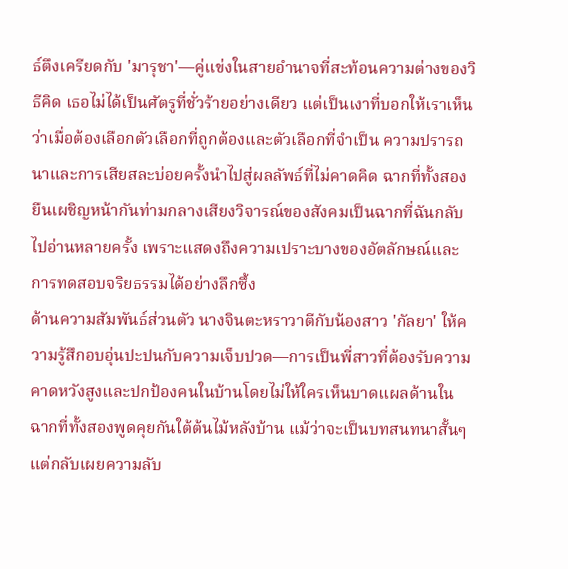ธ์ตึงเครียดกับ 'มารุชา'—คู่แข่งในสายอำนาจที่สะท้อนความต่างของวิธีคิด เธอไม่ได้เป็นศัตรูที่ชั่วร้ายอย่างเดียว แต่เป็นเงาที่บอกให้เราเห็นว่าเมื่อต้องเลือกตัวเลือกที่ถูกต้องและตัวเลือกที่จำเป็น ความปรารถนาและการเสียสละบ่อยครั้งนำไปสู่ผลลัพธ์ที่ไม่คาดคิด ฉากที่ทั้งสองยืนเผชิญหน้ากันท่ามกลางเสียงวิจารณ์ของสังคมเป็นฉากที่ฉันกลับไปอ่านหลายครั้ง เพราะแสดงถึงความเปราะบางของอัตลักษณ์และการทดสอบจริยธรรมได้อย่างลึกซึ้ง
ด้านความสัมพันธ์ส่วนตัว นางจินตะหราวาตีกับน้องสาว 'กัลยา' ให้ความรู้สึกอบอุ่นปะปนกับความเจ็บปวด—การเป็นพี่สาวที่ต้องรับความคาดหวังสูงและปกป้องคนในบ้านโดยไม่ให้ใครเห็นบาดแผลด้านใน ฉากที่ทั้งสองพูดคุยกันใต้ต้นไม้หลังบ้าน แม้ว่าจะเป็นบทสนทนาสั้นๆ แต่กลับเผยความลับ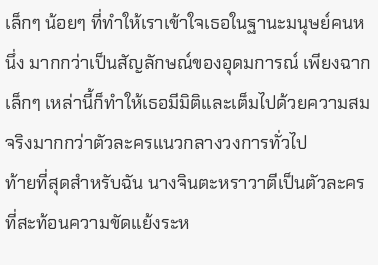เล็กๆ น้อยๆ ที่ทำให้เราเข้าใจเธอในฐานะมนุษย์คนหนึ่ง มากกว่าเป็นสัญลักษณ์ของอุดมการณ์ เพียงฉากเล็กๆ เหล่านี้ก็ทำให้เธอมีมิติและเต็มไปด้วยความสมจริงมากกว่าตัวละครแนวกลางวงการทั่วไป
ท้ายที่สุดสำหรับฉัน นางจินตะหราวาตีเป็นตัวละครที่สะท้อนความขัดแย้งระห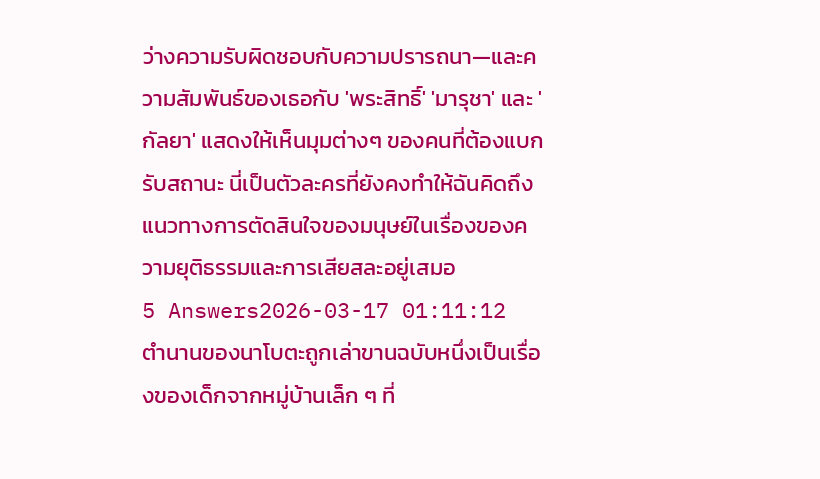ว่างความรับผิดชอบกับความปรารถนา—และความสัมพันธ์ของเธอกับ 'พระสิทธิ์' 'มารุชา' และ 'กัลยา' แสดงให้เห็นมุมต่างๆ ของคนที่ต้องแบกรับสถานะ นี่เป็นตัวละครที่ยังคงทำให้ฉันคิดถึงแนวทางการตัดสินใจของมนุษย์ในเรื่องของความยุติธรรมและการเสียสละอยู่เสมอ
5 Answers2026-03-17 01:11:12
ตำนานของนาโบตะถูกเล่าขานฉบับหนึ่งเป็นเรื่องของเด็กจากหมู่บ้านเล็ก ๆ ที่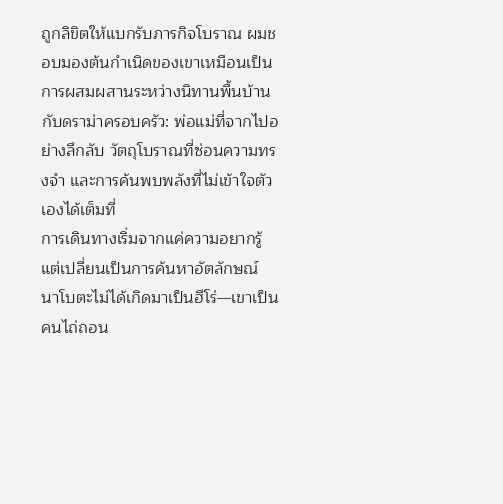ถูกลิขิตให้แบกรับภารกิจโบราณ ผมชอบมองต้นกำเนิดของเขาเหมือนเป็นการผสมผสานระหว่างนิทานพื้นบ้านกับดราม่าครอบครัว: พ่อแม่ที่จากไปอย่างลึกลับ วัตถุโบราณที่ซ่อนความทรงจำ และการค้นพบพลังที่ไม่เข้าใจตัวเองได้เต็มที่
การเดินทางเริ่มจากแค่ความอยากรู้ แต่เปลี่ยนเป็นการค้นหาอัตลักษณ์ นาโบตะไม่ได้เกิดมาเป็นฮีโร่—เขาเป็นคนไถ่ถอน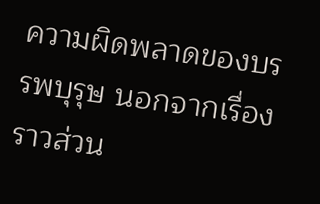ความผิดพลาดของบรรพบุรุษ นอกจากเรื่องราวส่วน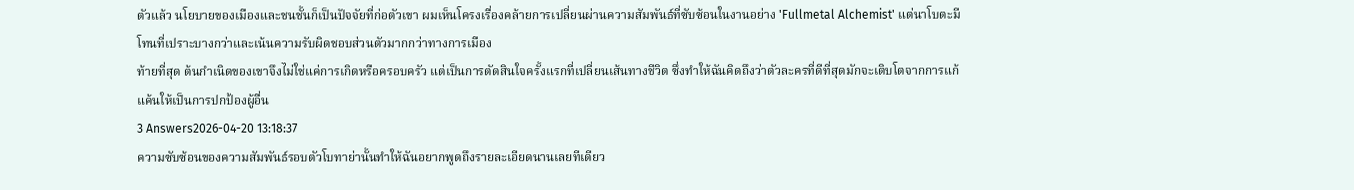ตัวแล้ว นโยบายของเมืองและชนชั้นก็เป็นปัจจัยที่ก่อตัวเขา ผมเห็นโครงเรื่องคล้ายการเปลี่ยนผ่านความสัมพันธ์ที่ซับซ้อนในงานอย่าง 'Fullmetal Alchemist' แต่นาโบตะมีโทนที่เปราะบางกว่าและเน้นความรับผิดชอบส่วนตัวมากกว่าทางการเมือง
ท้ายที่สุด ต้นกำเนิดของเขาจึงไม่ใช่แค่การเกิดหรือครอบครัว แต่เป็นการตัดสินใจครั้งแรกที่เปลี่ยนเส้นทางชีวิต ซึ่งทำให้ฉันคิดถึงว่าตัวละครที่ดีที่สุดมักจะเติบโตจากการแก้แค้นให้เป็นการปกป้องผู้อื่น
3 Answers2026-04-20 13:18:37
ความซับซ้อนของความสัมพันธ์รอบตัวโบทาย่านั้นทำให้ฉันอยากพูดถึงรายละเอียดนานเลยทีเดียว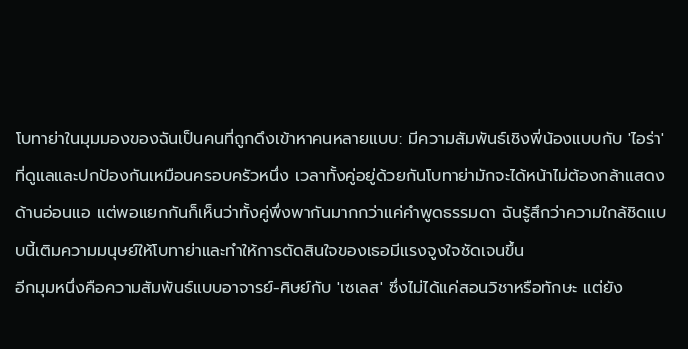โบทาย่าในมุมมองของฉันเป็นคนที่ถูกดึงเข้าหาคนหลายแบบ: มีความสัมพันธ์เชิงพี่น้องแบบกับ 'ไอร่า' ที่ดูแลและปกป้องกันเหมือนครอบครัวหนึ่ง เวลาทั้งคู่อยู่ด้วยกันโบทาย่ามักจะได้หน้าไม่ต้องกล้าแสดงด้านอ่อนแอ แต่พอแยกกันก็เห็นว่าทั้งคู่พึ่งพากันมากกว่าแค่คำพูดธรรมดา ฉันรู้สึกว่าความใกล้ชิดแบบนี้เติมความมนุษย์ให้โบทาย่าและทำให้การตัดสินใจของเธอมีแรงจูงใจชัดเจนขึ้น
อีกมุมหนึ่งคือความสัมพันธ์แบบอาจารย์-ศิษย์กับ 'เซเลส' ซึ่งไม่ได้แค่สอนวิชาหรือทักษะ แต่ยัง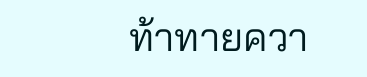ท้าทายควา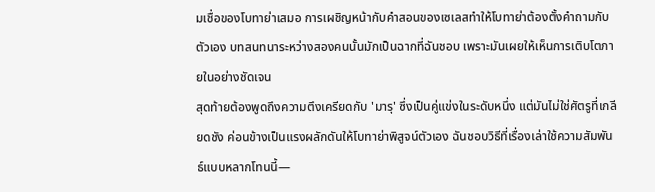มเชื่อของโบทาย่าเสมอ การเผชิญหน้ากับคำสอนของเซเลสทำให้โบทาย่าต้องตั้งคำถามกับตัวเอง บทสนทนาระหว่างสองคนนั้นมักเป็นฉากที่ฉันชอบ เพราะมันเผยให้เห็นการเติบโตภายในอย่างชัดเจน
สุดท้ายต้องพูดถึงความตึงเครียดกับ 'มารุ' ซึ่งเป็นคู่แข่งในระดับหนึ่ง แต่มันไม่ใช่ศัตรูที่เกลียดชัง ค่อนข้างเป็นแรงผลักดันให้โบทาย่าพิสูจน์ตัวเอง ฉันชอบวิธีที่เรื่องเล่าใช้ความสัมพันธ์แบบหลากโทนนี้—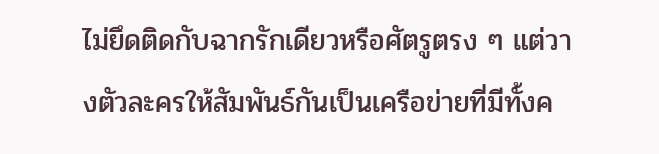ไม่ยึดติดกับฉากรักเดียวหรือศัตรูตรง ๆ แต่วางตัวละครให้สัมพันธ์กันเป็นเครือข่ายที่มีทั้งค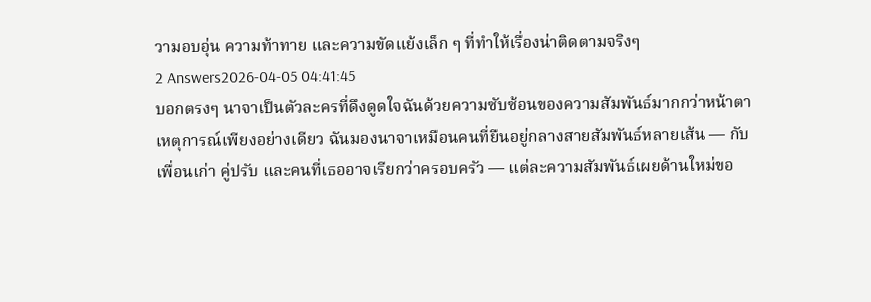วามอบอุ่น ความท้าทาย และความขัดแย้งเล็ก ๆ ที่ทำให้เรื่องน่าติดตามจริงๆ
2 Answers2026-04-05 04:41:45
บอกตรงๆ นาจาเป็นตัวละครที่ดึงดูดใจฉันด้วยความซับซ้อนของความสัมพันธ์มากกว่าหน้าตาเหตุการณ์เพียงอย่างเดียว ฉันมองนาจาเหมือนคนที่ยืนอยู่กลางสายสัมพันธ์หลายเส้น — กับเพื่อนเก่า คู่ปรับ และคนที่เธออาจเรียกว่าครอบครัว — แต่ละความสัมพันธ์เผยด้านใหม่ขอ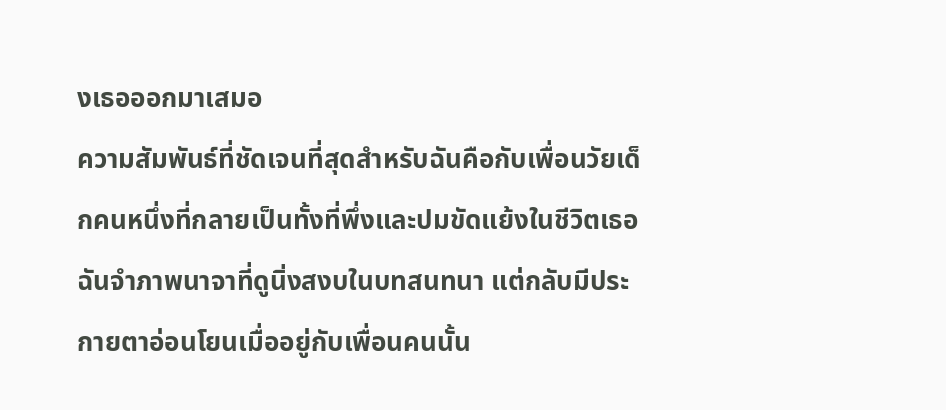งเธอออกมาเสมอ
ความสัมพันธ์ที่ชัดเจนที่สุดสำหรับฉันคือกับเพื่อนวัยเด็กคนหนึ่งที่กลายเป็นทั้งที่พึ่งและปมขัดแย้งในชีวิตเธอ ฉันจำภาพนาจาที่ดูนิ่งสงบในบทสนทนา แต่กลับมีประกายตาอ่อนโยนเมื่ออยู่กับเพื่อนคนนั้น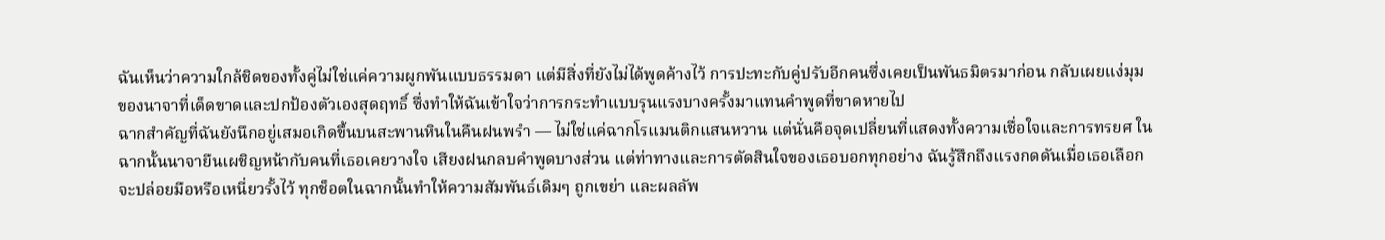ฉันเห็นว่าความใกล้ชิดของทั้งคู่ไม่ใช่แค่ความผูกพันแบบธรรมดา แต่มีสิ่งที่ยังไม่ได้พูดค้างไว้ การปะทะกับคู่ปรับอีกคนซึ่งเคยเป็นพันธมิตรมาก่อน กลับเผยแง่มุมของนาจาที่เด็ดขาดและปกป้องตัวเองสุดฤทธิ์ ซึ่งทำให้ฉันเข้าใจว่าการกระทำแบบรุนแรงบางครั้งมาแทนคำพูดที่ขาดหายไป
ฉากสำคัญที่ฉันยังนึกอยู่เสมอเกิดขึ้นบนสะพานหินในคืนฝนพรำ — ไม่ใช่แค่ฉากโรแมนติกแสนหวาน แต่นั่นคือจุดเปลี่ยนที่แสดงทั้งความเชื่อใจและการทรยศ ในฉากนั้นนาจายืนเผชิญหน้ากับคนที่เธอเคยวางใจ เสียงฝนกลบคำพูดบางส่วน แต่ท่าทางและการตัดสินใจของเธอบอกทุกอย่าง ฉันรู้สึกถึงแรงกดดันเมื่อเธอเลือกจะปล่อยมือหรือเหนี่ยวรั้งไว้ ทุกช็อตในฉากนั้นทำให้ความสัมพันธ์เดิมๆ ถูกเขย่า และผลลัพ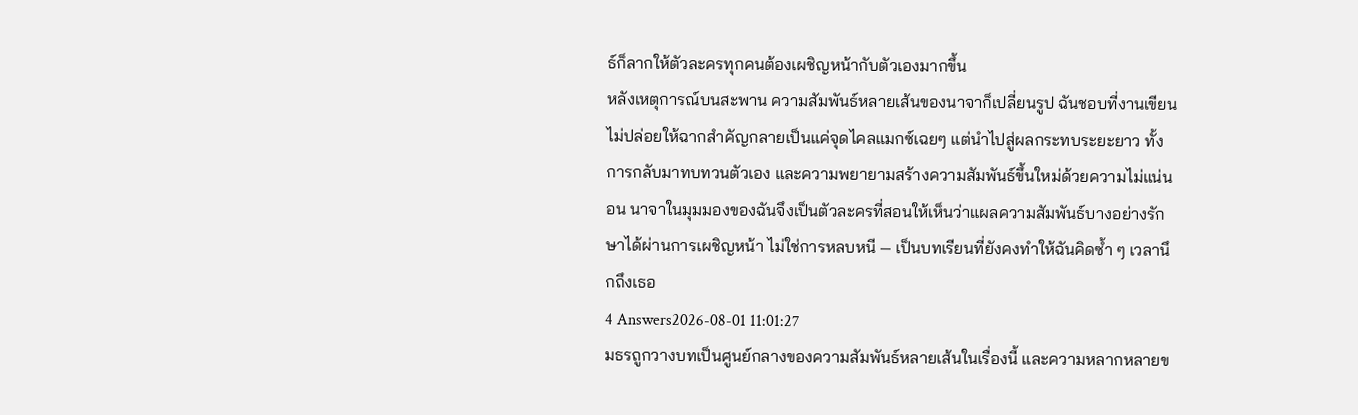ธ์ก็ลากให้ตัวละครทุกคนต้องเผชิญหน้ากับตัวเองมากขึ้น
หลังเหตุการณ์บนสะพาน ความสัมพันธ์หลายเส้นของนาจาก็เปลี่ยนรูป ฉันชอบที่งานเขียนไม่ปล่อยให้ฉากสำคัญกลายเป็นแค่จุดไคลแมกซ์เฉยๆ แต่นำไปสู่ผลกระทบระยะยาว ทั้งการกลับมาทบทวนตัวเอง และความพยายามสร้างความสัมพันธ์ขึ้นใหม่ด้วยความไม่แน่นอน นาจาในมุมมองของฉันจึงเป็นตัวละครที่สอนให้เห็นว่าแผลความสัมพันธ์บางอย่างรักษาได้ผ่านการเผชิญหน้า ไม่ใช่การหลบหนี — เป็นบทเรียนที่ยังคงทำให้ฉันคิดซ้ำ ๆ เวลานึกถึงเธอ
4 Answers2026-08-01 11:01:27
มธรถูกวางบทเป็นศูนย์กลางของความสัมพันธ์หลายเส้นในเรื่องนี้ และความหลากหลายข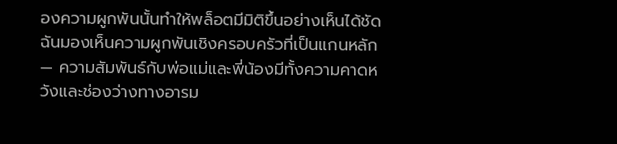องความผูกพันนั้นทำให้พล็อตมีมิติขึ้นอย่างเห็นได้ชัด
ฉันมองเห็นความผูกพันเชิงครอบครัวที่เป็นแกนหลัก — ความสัมพันธ์กับพ่อแม่และพี่น้องมีทั้งความคาดหวังและช่องว่างทางอารม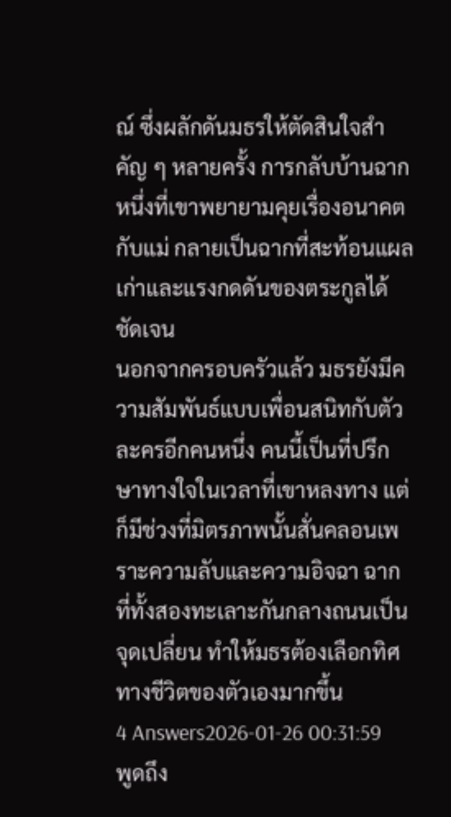ณ์ ซึ่งผลักดันมธรให้ตัดสินใจสำคัญ ๆ หลายครั้ง การกลับบ้านฉากหนึ่งที่เขาพยายามคุยเรื่องอนาคตกับแม่ กลายเป็นฉากที่สะท้อนแผลเก่าและแรงกดดันของตระกูลได้ชัดเจน
นอกจากครอบครัวแล้ว มธรยังมีความสัมพันธ์แบบเพื่อนสนิทกับตัวละครอีกคนหนึ่ง คนนี้เป็นที่ปรึกษาทางใจในเวลาที่เขาหลงทาง แต่ก็มีช่วงที่มิตรภาพนั้นสั่นคลอนเพราะความลับและความอิจฉา ฉากที่ทั้งสองทะเลาะกันกลางถนนเป็นจุดเปลี่ยน ทำให้มธรต้องเลือกทิศทางชีวิตของตัวเองมากขึ้น
4 Answers2026-01-26 00:31:59
พูดถึง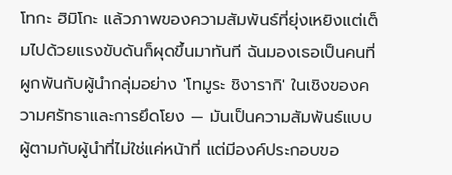โทกะ ฮิมิโกะ แล้วภาพของความสัมพันธ์ที่ยุ่งเหยิงแต่เต็มไปด้วยแรงขับดันก็ผุดขึ้นมาทันที ฉันมองเธอเป็นคนที่ผูกพันกับผู้นำกลุ่มอย่าง 'โทมูระ ชิงารากิ' ในเชิงของความศรัทธาและการยึดโยง — มันเป็นความสัมพันธ์แบบผู้ตามกับผู้นำที่ไม่ใช่แค่หน้าที่ แต่มีองค์ประกอบขอ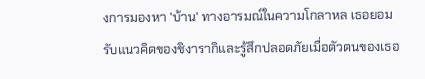งการมองหา 'บ้าน' ทางอารมณ์ในความโกลาหล เธอยอมรับแนวคิดของชิงารากิและรู้สึกปลอดภัยเมื่อตัวตนของเธอ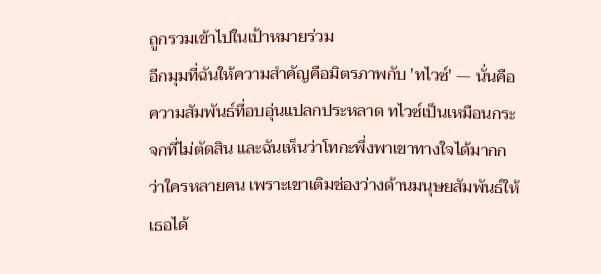ถูกรวมเข้าไปในเป้าหมายร่วม
อีกมุมที่ฉันให้ความสำคัญคือมิตรภาพกับ 'ทไวซ์' — นั่นคือความสัมพันธ์ที่อบอุ่นแปลกประหลาด ทไวซ์เป็นเหมือนกระจกที่ไม่ตัดสิน และฉันเห็นว่าโทกะพึ่งพาเขาทางใจได้มากกว่าใครหลายคน เพราะเขาเติมช่องว่างด้านมนุษยสัมพันธ์ให้เธอได้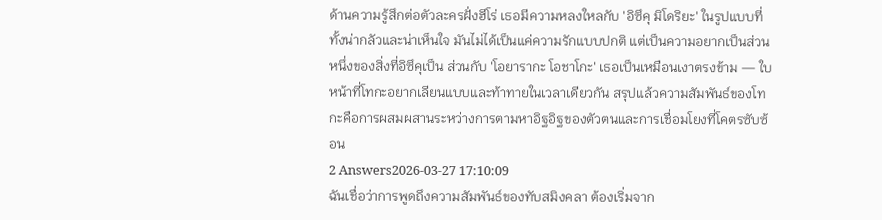ด้านความรู้สึกต่อตัวละครฝั่งฮีโร่ เธอมีความหลงใหลกับ 'อิซึคุ มิโดริยะ' ในรูปแบบที่ทั้งน่ากลัวและน่าเห็นใจ มันไม่ได้เป็นแค่ความรักแบบปกติ แต่เป็นความอยากเป็นส่วนหนึ่งของสิ่งที่อิซึคุเป็น ส่วนกับ 'โอยารากะ โอชาโกะ' เธอเป็นเหมือนเงาตรงข้าม — ใบหน้าที่โทกะอยากเลียนแบบและท้าทายในเวลาเดียวกัน สรุปแล้วความสัมพันธ์ของโทกะคือการผสมผสานระหว่างการตามหาอิฐอิฐของตัวตนและการเชื่อมโยงที่โคตรซับซ้อน
2 Answers2026-03-27 17:10:09
ฉันเชื่อว่าการพูดถึงความสัมพันธ์ของทับสมิงคลา ต้องเริ่มจาก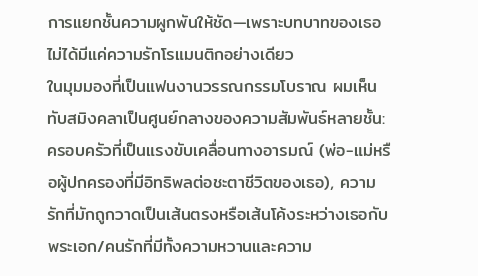การแยกชั้นความผูกพันให้ชัด—เพราะบทบาทของเธอไม่ได้มีแค่ความรักโรแมนติกอย่างเดียว
ในมุมมองที่เป็นแฟนงานวรรณกรรมโบราณ ผมเห็นทับสมิงคลาเป็นศูนย์กลางของความสัมพันธ์หลายชั้น: ครอบครัวที่เป็นแรงขับเคลื่อนทางอารมณ์ (พ่อ-แม่หรือผู้ปกครองที่มีอิทธิพลต่อชะตาชีวิตของเธอ), ความรักที่มักถูกวาดเป็นเส้นตรงหรือเส้นโค้งระหว่างเธอกับพระเอก/คนรักที่มีทั้งความหวานและความ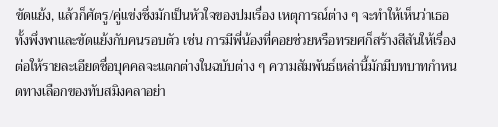ขัดแย้ง, แล้วก็ศัตรู/คู่แข่งซึ่งมักเป็นหัวใจของปมเรื่อง เหตุการณ์ต่าง ๆ จะทำให้เห็นว่าเธอทั้งพึ่งพาและขัดแย้งกับคนรอบตัว เช่น การมีพี่น้องที่คอยช่วยหรือทรยศก็สร้างสีสันให้เรื่อง ต่อให้รายละเอียดชื่อบุคคลจะแตกต่างในฉบับต่าง ๆ ความสัมพันธ์เหล่านี้มักมีบทบาทกำหนดทางเลือกของทับสมิงคลาอย่า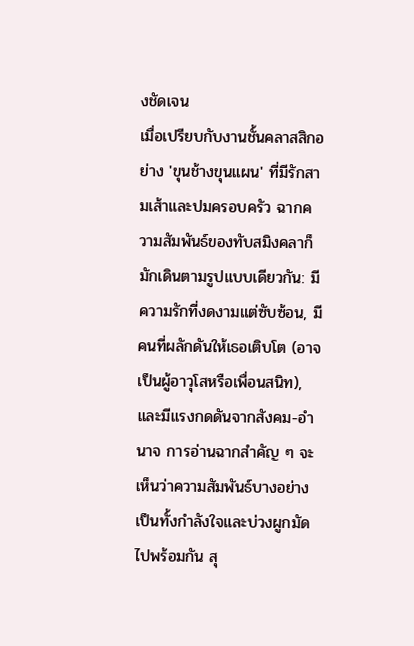งชัดเจน
เมื่อเปรียบกับงานชั้นคลาสสิกอย่าง 'ขุนช้างขุนแผน' ที่มีรักสามเส้าและปมครอบครัว ฉากความสัมพันธ์ของทับสมิงคลาก็มักเดินตามรูปแบบเดียวกัน: มีความรักที่งดงามแต่ซับซ้อน, มีคนที่ผลักดันให้เธอเติบโต (อาจเป็นผู้อาวุโสหรือเพื่อนสนิท), และมีแรงกดดันจากสังคม-อำนาจ การอ่านฉากสำคัญ ๆ จะเห็นว่าความสัมพันธ์บางอย่างเป็นทั้งกำลังใจและบ่วงผูกมัดไปพร้อมกัน สุ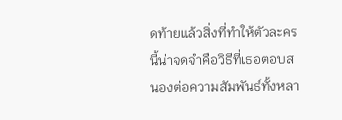ดท้ายแล้วสิ่งที่ทำให้ตัวละครนี้น่าจดจำคือวิธีที่เธอตอบสนองต่อความสัมพันธ์ทั้งหลา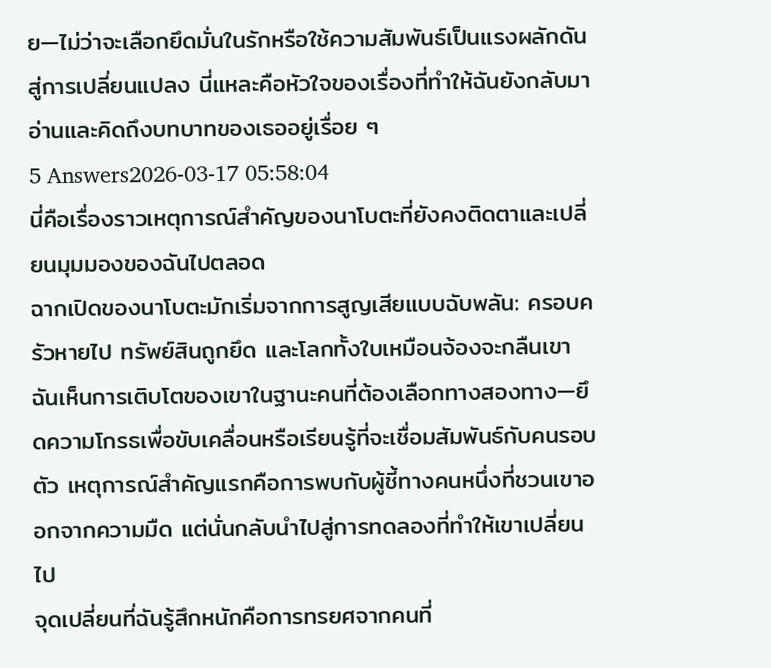ย—ไม่ว่าจะเลือกยึดมั่นในรักหรือใช้ความสัมพันธ์เป็นแรงผลักดันสู่การเปลี่ยนแปลง นี่แหละคือหัวใจของเรื่องที่ทำให้ฉันยังกลับมาอ่านและคิดถึงบทบาทของเธออยู่เรื่อย ๆ
5 Answers2026-03-17 05:58:04
นี่คือเรื่องราวเหตุการณ์สำคัญของนาโบตะที่ยังคงติดตาและเปลี่ยนมุมมองของฉันไปตลอด
ฉากเปิดของนาโบตะมักเริ่มจากการสูญเสียแบบฉับพลัน: ครอบครัวหายไป ทรัพย์สินถูกยึด และโลกทั้งใบเหมือนจ้องจะกลืนเขา ฉันเห็นการเติบโตของเขาในฐานะคนที่ต้องเลือกทางสองทาง—ยึดความโกรธเพื่อขับเคลื่อนหรือเรียนรู้ที่จะเชื่อมสัมพันธ์กับคนรอบตัว เหตุการณ์สำคัญแรกคือการพบกับผู้ชี้ทางคนหนึ่งที่ชวนเขาออกจากความมืด แต่นั่นกลับนำไปสู่การทดลองที่ทำให้เขาเปลี่ยนไป
จุดเปลี่ยนที่ฉันรู้สึกหนักคือการทรยศจากคนที่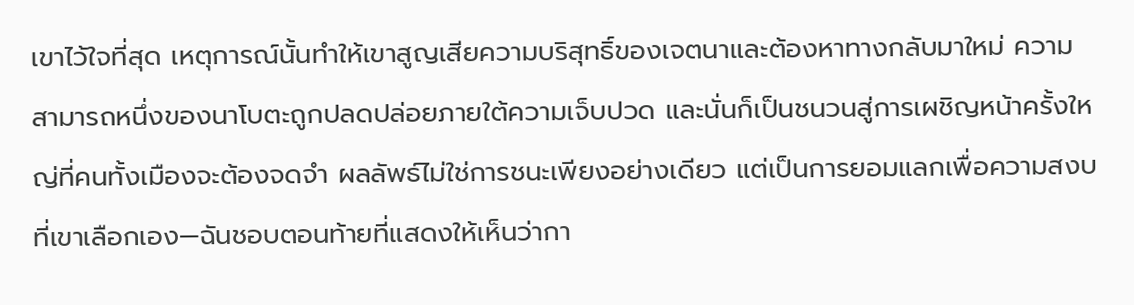เขาไว้ใจที่สุด เหตุการณ์นั้นทำให้เขาสูญเสียความบริสุทธิ์ของเจตนาและต้องหาทางกลับมาใหม่ ความสามารถหนึ่งของนาโบตะถูกปลดปล่อยภายใต้ความเจ็บปวด และนั่นก็เป็นชนวนสู่การเผชิญหน้าครั้งใหญ่ที่คนทั้งเมืองจะต้องจดจำ ผลลัพธ์ไม่ใช่การชนะเพียงอย่างเดียว แต่เป็นการยอมแลกเพื่อความสงบที่เขาเลือกเอง—ฉันชอบตอนท้ายที่แสดงให้เห็นว่ากา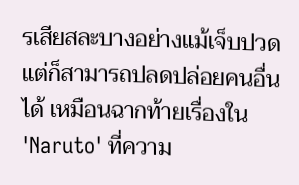รเสียสละบางอย่างแม้เจ็บปวด แต่ก็สามารถปลดปล่อยคนอื่นได้ เหมือนฉากท้ายเรื่องใน 'Naruto' ที่ความ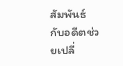สัมพันธ์กับอดีตช่วยเปลี่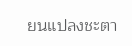ยนแปลงชะตา